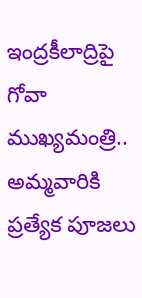ఇంద్రకీలాద్రిపై గోవా ముఖ్యమంత్రి.. అమ్మవారికి ప్రత్యేక పూజలు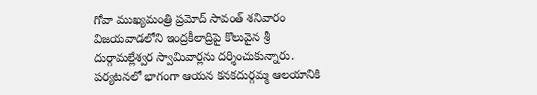గోవా ముఖ్యమంత్రి ప్రమోద్ సావంత్ శనివారం విజయవాడలోని ఇంద్రకీలాద్రిపై కొలువైన శ్రీ దుర్గామల్లేశ్వర స్వామివార్లను దర్శించుకున్నారు. పర్యటనలో భాగంగా ఆయన కనకదుర్గమ్మ ఆలయానికి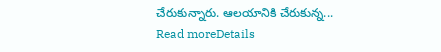చేరుకున్నారు. ఆలయానికి చేరుకున్న...
Read moreDetails